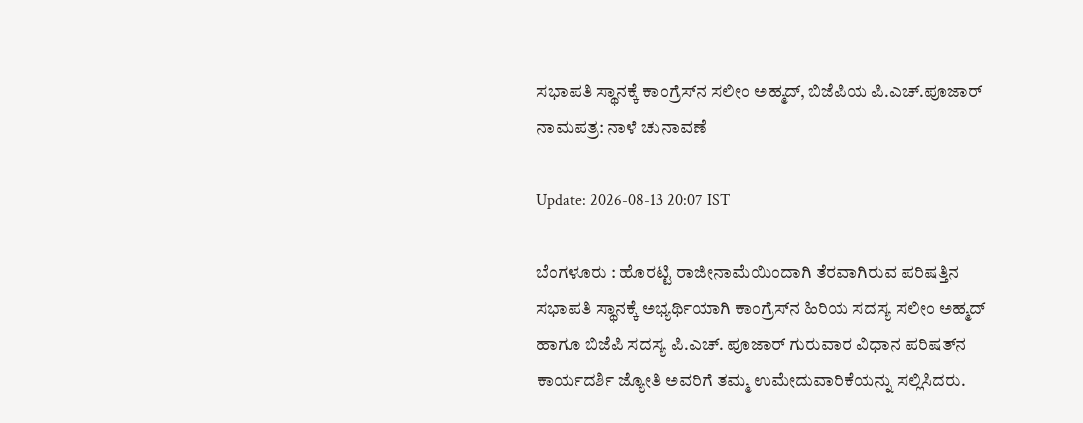ಸಭಾಪತಿ ಸ್ಥಾನಕ್ಕೆ ಕಾಂಗ್ರೆಸ್‍ನ ಸಲೀಂ ಅಹ್ಮದ್, ಬಿಜೆಪಿಯ ಪಿ.ಎಚ್.ಪೂಜಾರ್ ನಾಮಪತ್ರ: ನಾಳೆ ಚುನಾವಣೆ

Update: 2026-08-13 20:07 IST

ಬೆಂಗಳೂರು : ಹೊರಟ್ಟಿ ರಾಜೀನಾಮೆಯಿಂದಾಗಿ ತೆರವಾಗಿರುವ ಪರಿಷತ್ತಿನ ಸಭಾಪತಿ ಸ್ಥಾನಕ್ಕೆ ಅಭ್ಯರ್ಥಿಯಾಗಿ ಕಾಂಗ್ರೆಸ್‍ನ ಹಿರಿಯ ಸದಸ್ಯ ಸಲೀಂ ಅಹ್ಮದ್ ಹಾಗೂ ಬಿಜೆಪಿ ಸದಸ್ಯ ಪಿ.ಎಚ್. ಪೂಜಾರ್ ಗುರುವಾರ ವಿಧಾನ ಪರಿಷತ್‍ನ ಕಾರ್ಯದರ್ಶಿ ಜ್ಯೋತಿ ಅವರಿಗೆ ತಮ್ಮ ಉಮೇದುವಾರಿಕೆಯನ್ನು ಸಲ್ಲಿಸಿದರು.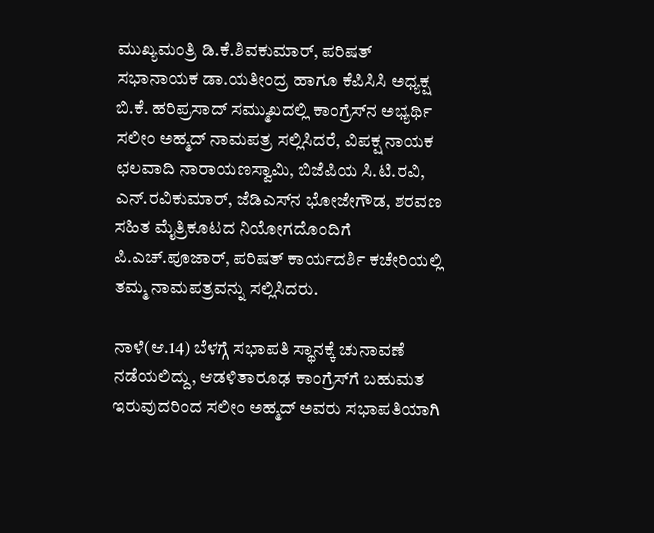ಮುಖ್ಯಮಂತ್ರಿ ಡಿ.ಕೆ.ಶಿವಕುಮಾರ್, ಪರಿಷತ್ ಸಭಾನಾಯಕ ಡಾ.ಯತೀಂದ್ರ ಹಾಗೂ ಕೆಪಿಸಿಸಿ ಅಧ್ಯಕ್ಷ ಬಿ.ಕೆ. ಹರಿಪ್ರಸಾದ್ ಸಮ್ಮುಖದಲ್ಲಿ ಕಾಂಗ್ರೆಸ್‍ನ ಅಭ್ಯರ್ಥಿ ಸಲೀಂ ಅಹ್ಮದ್ ನಾಮಪತ್ರ ಸಲ್ಲಿಸಿದರೆ, ವಿಪಕ್ಷ ನಾಯಕ ಛಲವಾದಿ ನಾರಾಯಣಸ್ವಾಮಿ, ಬಿಜೆಪಿಯ ಸಿ.ಟಿ.ರವಿ, ಎನ್.ರವಿಕುಮಾರ್, ಜೆಡಿಎಸ್‍ನ ಭೋಜೇಗೌಡ, ಶರವಣ ಸಹಿತ ಮೈತ್ರಿಕೂಟದ ನಿಯೋಗದೊಂದಿಗೆ ಪಿ.ಎಚ್.ಪೂಜಾರ್, ಪರಿಷತ್ ಕಾರ್ಯದರ್ಶಿ ಕಚೇರಿಯಲ್ಲಿ ತಮ್ಮ ನಾಮಪತ್ರವನ್ನು ಸಲ್ಲಿಸಿದರು.

ನಾಳೆ(ಆ.14) ಬೆಳಗ್ಗೆ ಸಭಾಪತಿ ಸ್ಥಾನಕ್ಕೆ ಚುನಾವಣೆ ನಡೆಯಲಿದ್ದು, ಆಡಳಿತಾರೂಢ ಕಾಂಗ್ರೆಸ್‍ಗೆ ಬಹುಮತ ಇರುವುದರಿಂದ ಸಲೀಂ ಅಹ್ಮದ್ ಅವರು ಸಭಾಪತಿಯಾಗಿ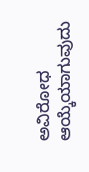ಅವಿರೋಧ ಆಯ್ಕೆಯಾಗುವುದು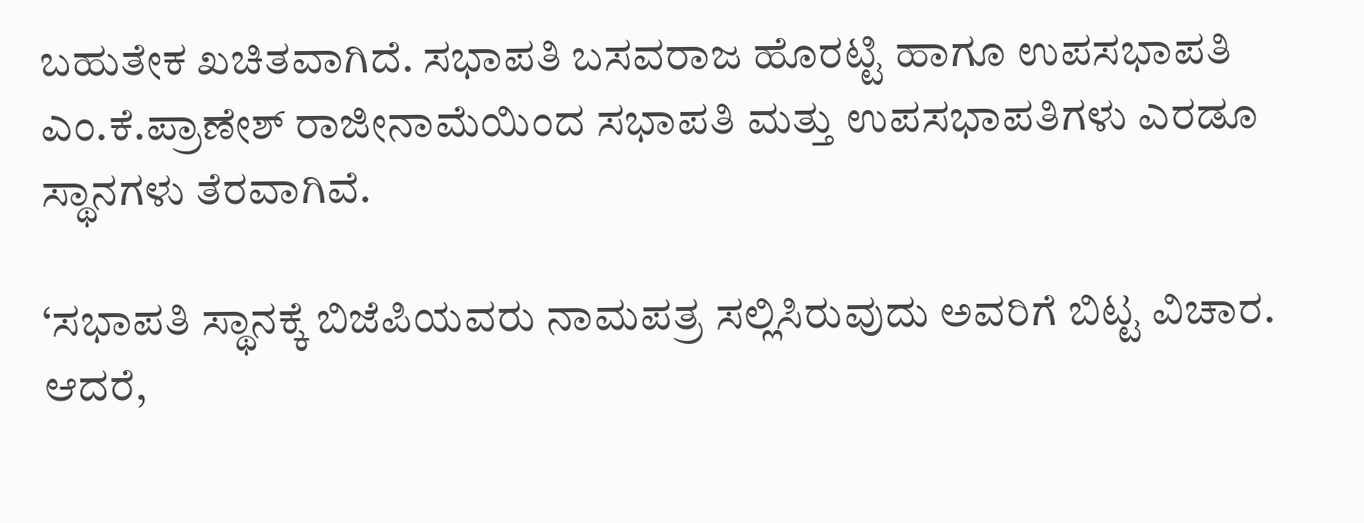ಬಹುತೇಕ ಖಚಿತವಾಗಿದೆ. ಸಭಾಪತಿ ಬಸವರಾಜ ಹೊರಟ್ಟಿ ಹಾಗೂ ಉಪಸಭಾಪತಿ ಎಂ.ಕೆ.ಪ್ರಾಣೇಶ್ ರಾಜೀನಾಮೆಯಿಂದ ಸಭಾಪತಿ ಮತ್ತು ಉಪಸಭಾಪತಿಗಳು ಎರಡೂ ಸ್ಥಾನಗಳು ತೆರವಾಗಿವೆ.

‘ಸಭಾಪತಿ ಸ್ಥಾನಕ್ಕೆ ಬಿಜೆಪಿಯವರು ನಾಮಪತ್ರ ಸಲ್ಲಿಸಿರುವುದು ಅವರಿಗೆ ಬಿಟ್ಟ ವಿಚಾರ. ಆದರೆ,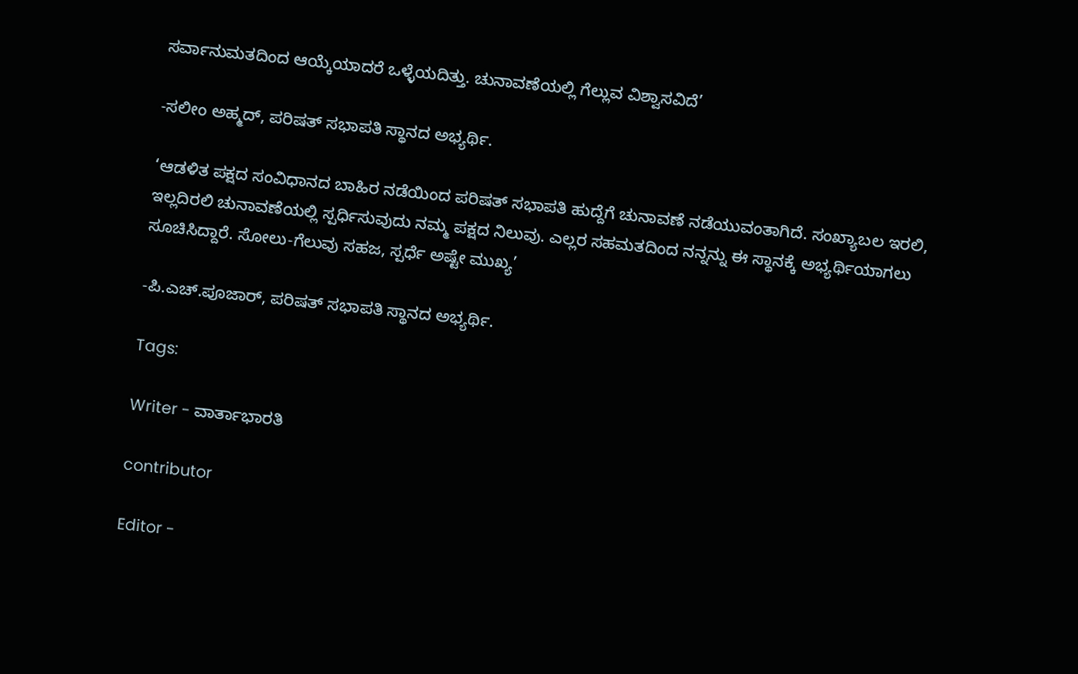ಸರ್ವಾನುಮತದಿಂದ ಆಯ್ಕೆಯಾದರೆ ಒಳ್ಳೆಯದಿತ್ತು. ಚುನಾವಣೆಯಲ್ಲಿ ಗೆಲ್ಲುವ ವಿಶ್ವಾಸವಿದೆ’

-ಸಲೀಂ ಅಹ್ಮದ್, ಪರಿಷತ್ ಸಭಾಪತಿ ಸ್ಥಾನದ ಅಭ್ಯರ್ಥಿ.

‘ಆಡಳಿತ ಪಕ್ಷದ ಸಂವಿಧಾನದ ಬಾಹಿರ ನಡೆಯಿಂದ ಪರಿಷತ್ ಸಭಾಪತಿ ಹುದ್ದೆಗೆ ಚುನಾವಣೆ ನಡೆಯುವಂತಾಗಿದೆ. ಸಂಖ್ಯಾಬಲ ಇರಲಿ, ಇಲ್ಲದಿರಲಿ ಚುನಾವಣೆಯಲ್ಲಿ ಸ್ಪರ್ಧಿಸುವುದು ನಮ್ಮ ಪಕ್ಷದ ನಿಲುವು. ಎಲ್ಲರ ಸಹಮತದಿಂದ ನನ್ನನ್ನು ಈ ಸ್ಥಾನಕ್ಕೆ ಅಭ್ಯರ್ಥಿಯಾಗಲು ಸೂಚಿಸಿದ್ದಾರೆ. ಸೋಲು-ಗೆಲುವು ಸಹಜ, ಸ್ಪರ್ಧೆ ಅಷ್ಟೇ ಮುಖ್ಯ’

-ಪಿ.ಎಚ್.ಪೂಜಾರ್, ಪರಿಷತ್ ಸಭಾಪತಿ ಸ್ಥಾನದ ಅಭ್ಯರ್ಥಿ.

Tags:

Writer - ವಾರ್ತಾಭಾರತಿ

contributor

Editor -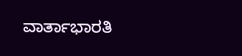ವಾರ್ತಾಭಾರತಿ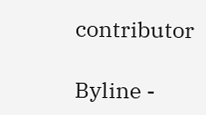contributor

Byline -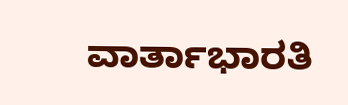ವಾರ್ತಾಭಾರತಿ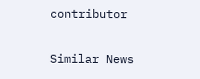contributor

Similar News